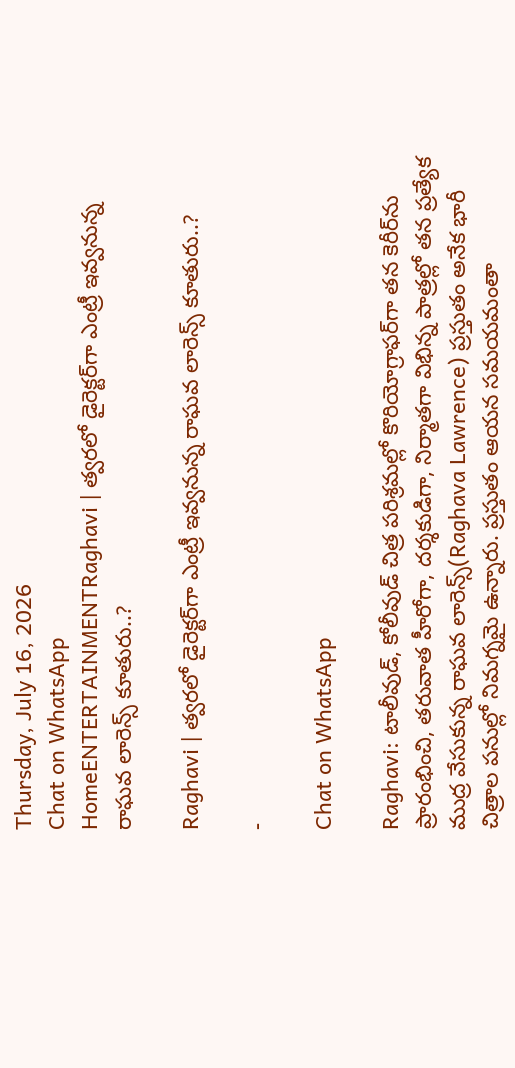Thursday, July 16, 2026
Chat on WhatsApp
HomeENTERTAINMENTRaghavi | త్వరలో డైరెక్టర్‌గా ఎంట్రీ ఇవ్వనున్న రాఘవ లారెన్స్ కూతురు..?

Raghavi | త్వరలో డైరెక్టర్‌గా ఎంట్రీ ఇవ్వనున్న రాఘవ లారెన్స్ కూతురు..?

-

Chat on WhatsApp

Raghavi: టాలీవుడ్, కోలీవుడ్ చిత్ర పరిశ్రమల్లో కొరియోగ్రాఫర్‌గా తన కెరీర్‌ను ప్రారంభించి, తరువాత హీరోగా, దర్శకుడిగా, నిర్మాతగా విభిన్న పాత్రల్లో తన ప్రత్యేక ముద్ర వేసుకున్న రాఘవ లారెన్స్(Raghava Lawrence) ప్రస్తుతం అనేక భారీ చిత్రాల పనుల్లో నిమగ్నమై ఉన్నారు. ప్రస్తుతం ఆయన సమయమంతా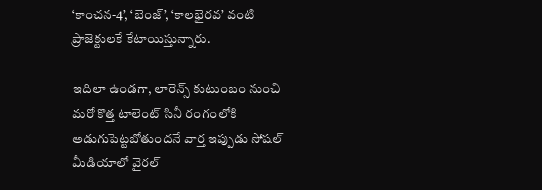‘కాంచన-4’, ‘బెంజ్’, ‘కాలభైరవ’ వంటి ప్రాజెక్టులకే కేటాయిస్తున్నారు.

ఇదిలా ఉండగా, లారెన్స్ కుటుంబం నుంచి మరో కొత్త టాలెంట్ సినీ రంగంలోకి అడుగుపెట్టబోతుందనే వార్త ఇప్పుడు సోషల్ మీడియాలో వైరల్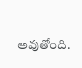అవుతోంది.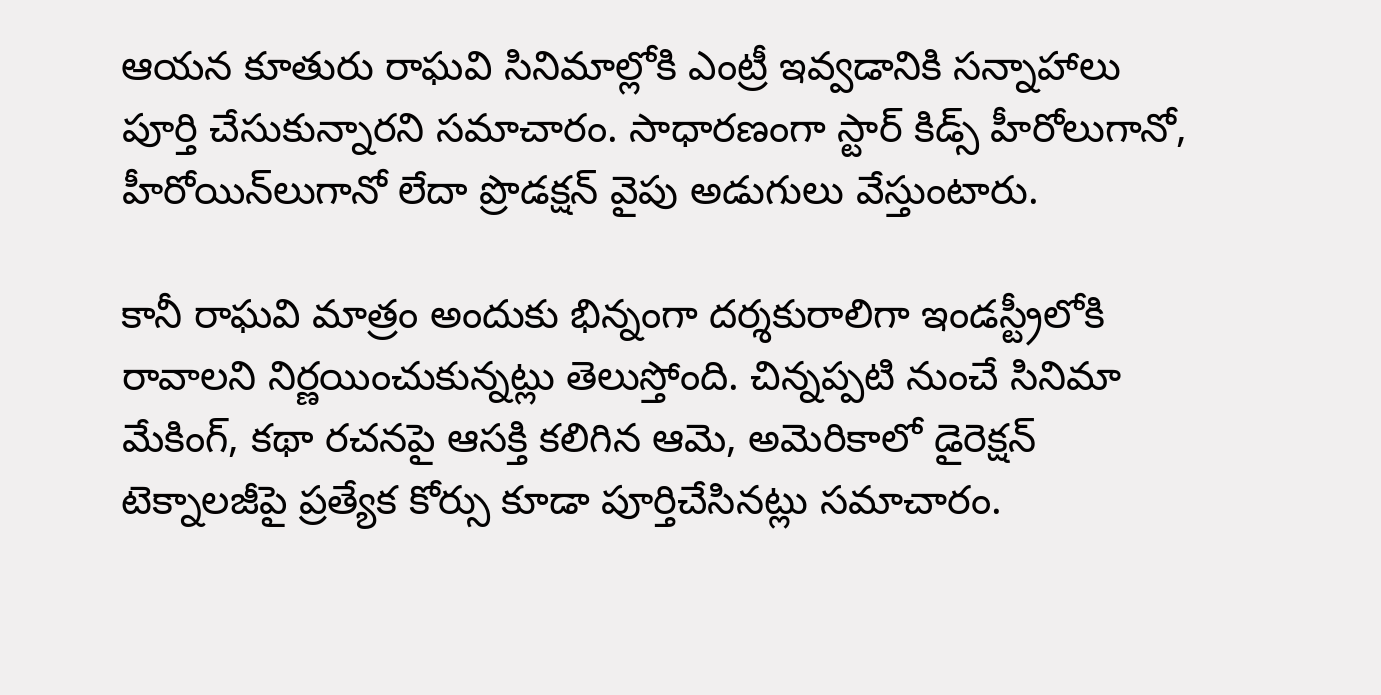ఆయన కూతురు రాఘవి సినిమాల్లోకి ఎంట్రీ ఇవ్వడానికి సన్నాహాలు పూర్తి చేసుకున్నారని సమాచారం. సాధారణంగా స్టార్ కిడ్స్ హీరోలుగానో, హీరోయిన్‌లుగానో లేదా ప్రొడక్షన్ వైపు అడుగులు వేస్తుంటారు.

కానీ రాఘవి మాత్రం అందుకు భిన్నంగా దర్శకురాలిగా ఇండస్ట్రీలోకి రావాలని నిర్ణయించుకున్నట్లు తెలుస్తోంది. చిన్నప్పటి నుంచే సినిమా మేకింగ్, కథా రచనపై ఆసక్తి కలిగిన ఆమె, అమెరికాలో డైరెక్షన్ టెక్నాలజీపై ప్రత్యేక కోర్సు కూడా పూర్తిచేసినట్లు సమాచారం.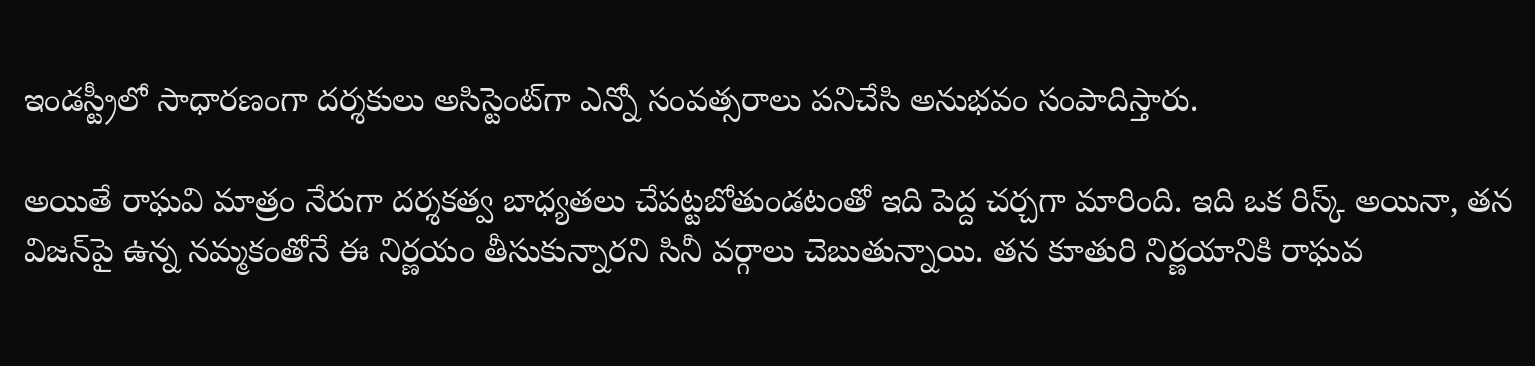ఇండస్ట్రీలో సాధారణంగా దర్శకులు అసిస్టెంట్‌గా ఎన్నో సంవత్సరాలు పనిచేసి అనుభవం సంపాదిస్తారు.

అయితే రాఘవి మాత్రం నేరుగా దర్శకత్వ బాధ్యతలు చేపట్టబోతుండటంతో ఇది పెద్ద చర్చగా మారింది. ఇది ఒక రిస్క్ అయినా, తన విజన్‌పై ఉన్న నమ్మకంతోనే ఈ నిర్ణయం తీసుకున్నారని సినీ వర్గాలు చెబుతున్నాయి. తన కూతురి నిర్ణయానికి రాఘవ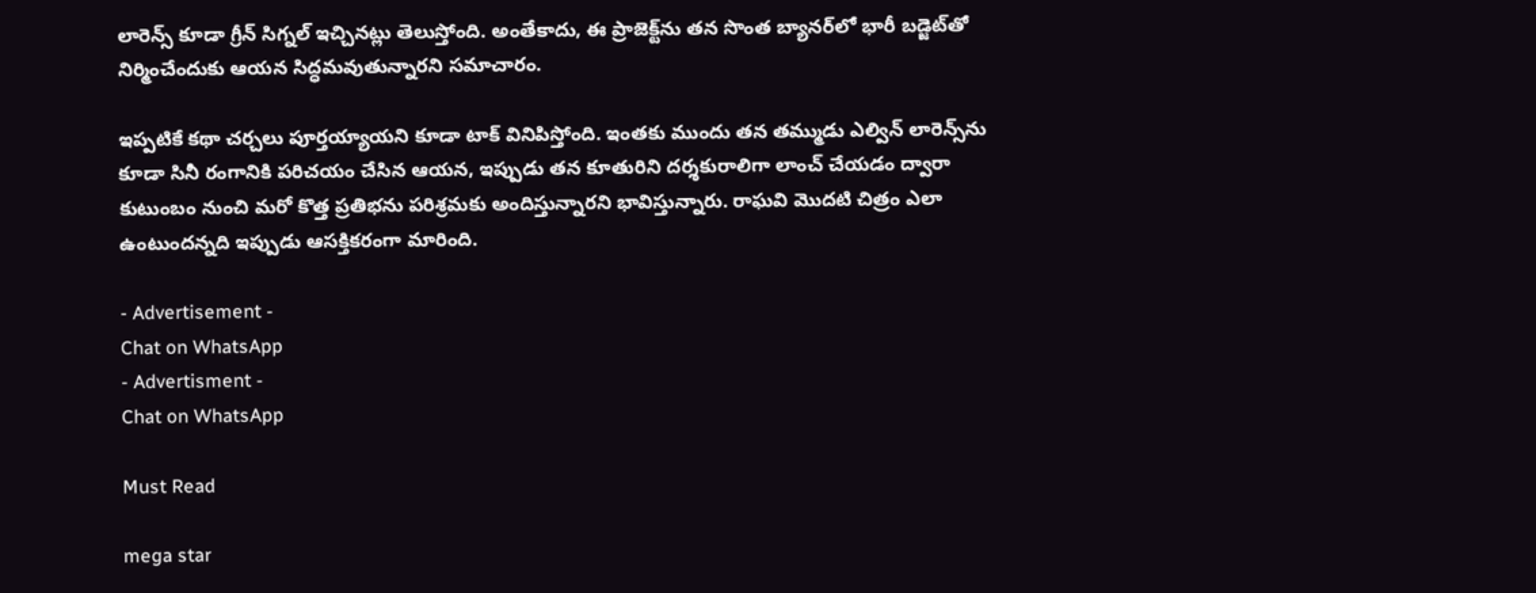లారెన్స్ కూడా గ్రీన్ సిగ్నల్ ఇచ్చినట్లు తెలుస్తోంది. అంతేకాదు, ఈ ప్రాజెక్ట్‌ను తన సొంత బ్యానర్‌లో భారీ బడ్జెట్‌తో నిర్మించేందుకు ఆయన సిద్ధమవుతున్నారని సమాచారం.

ఇప్పటికే కథా చర్చలు పూర్తయ్యాయని కూడా టాక్ వినిపిస్తోంది. ఇంతకు ముందు తన తమ్ముడు ఎల్విన్ లారెన్స్‌ను కూడా సినీ రంగానికి పరిచయం చేసిన ఆయన, ఇప్పుడు తన కూతురిని దర్శకురాలిగా లాంచ్ చేయడం ద్వారా కుటుంబం నుంచి మరో కొత్త ప్రతిభను పరిశ్రమకు అందిస్తున్నారని భావిస్తున్నారు. రాఘవి మొదటి చిత్రం ఎలా ఉంటుందన్నది ఇప్పుడు ఆసక్తికరంగా మారింది.

- Advertisement -
Chat on WhatsApp
- Advertisment -
Chat on WhatsApp

Must Read

mega star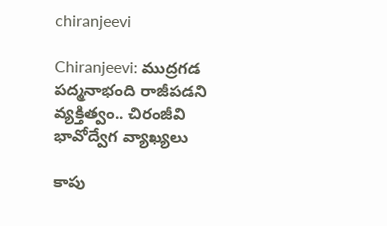chiranjeevi

Chiranjeevi: ముద్రగడ పద్మనాభంది రాజీపడని వ్యక్తిత్వం.. చిరంజీవి భావోద్వేగ వ్యాఖ్యలు

కాపు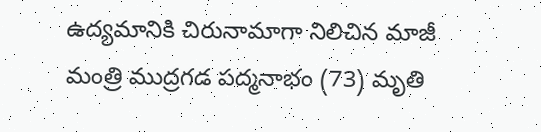ఉద్యమానికి చిరునామాగా నిలిచిన మాజీ మంత్రి ముద్రగడ పద్మనాభం (73) మృతి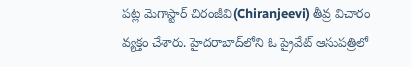పట్ల మెగాస్టార్ చిరంజీవి(Chiranjeevi) తీవ్ర విచారం వ్యక్తం చేశారు. హైదరాబాద్‌లోని ఓ ప్రైవేట్ ఆసుపత్రిలో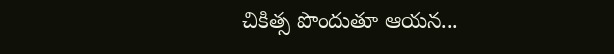చికిత్స పొందుతూ ఆయన...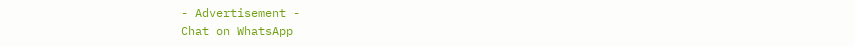- Advertisement -
Chat on WhatsApp